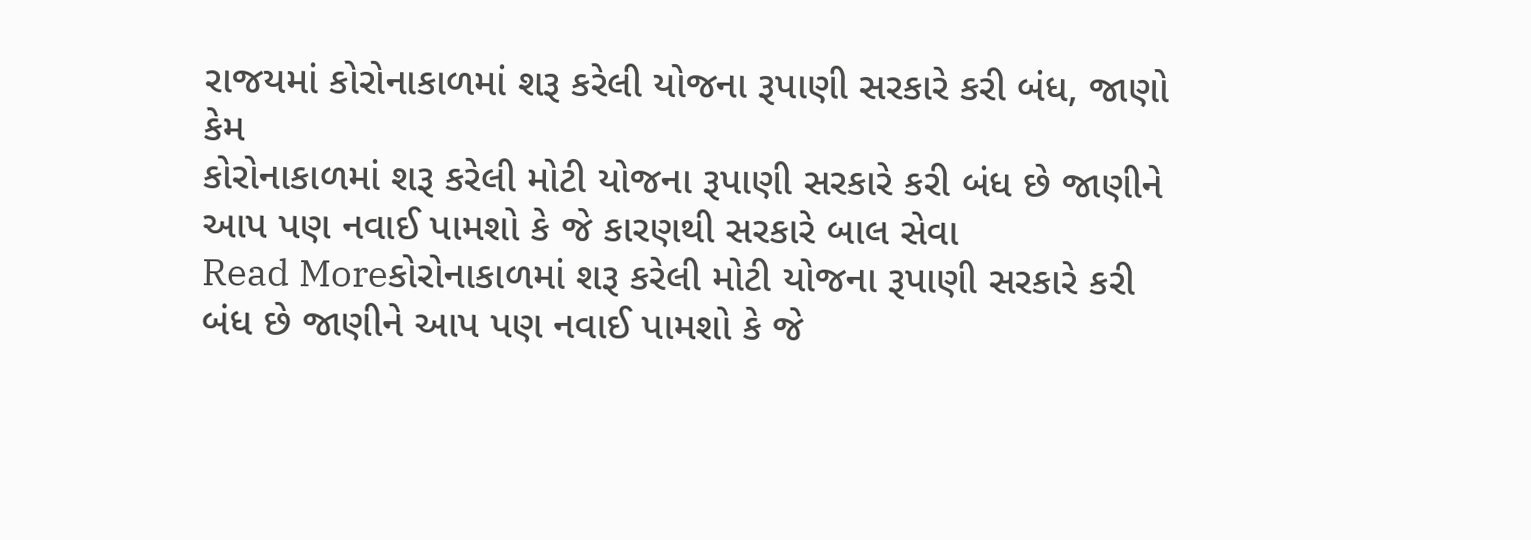રાજયમાં કોરોનાકાળમાં શરૂ કરેલી યોજના રૂપાણી સરકારે કરી બંધ, જાણો કેમ
કોરોનાકાળમાં શરૂ કરેલી મોટી યોજના રૂપાણી સરકારે કરી બંધ છે જાણીને આપ પણ નવાઈ પામશો કે જે કારણથી સરકારે બાલ સેવા
Read Moreકોરોનાકાળમાં શરૂ કરેલી મોટી યોજના રૂપાણી સરકારે કરી બંધ છે જાણીને આપ પણ નવાઈ પામશો કે જે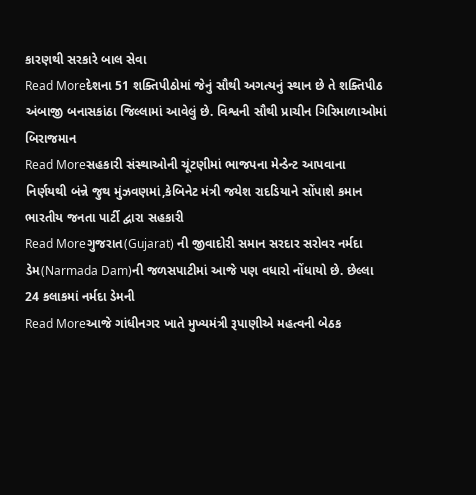કારણથી સરકારે બાલ સેવા
Read Moreદેશના 51 શક્તિપીઠોમાં જેનું સૌથી અગત્યનું સ્થાન છે તે શક્તિપીઠ અંબાજી બનાસકાંઠા જિલ્લામાં આવેલું છે. વિશ્વની સૌથી પ્રાચીન ગિરિમાળાઓમાં બિરાજમાન
Read Moreસહકારી સંસ્થાઓની ચૂંટણીમાં ભાજપના મેન્ડેન્ટ આપવાના નિર્ણયથી બંન્ને જુથ મુંઝવણમાં,કેબિનેટ મંત્રી જયેશ રાદડિયાને સોંપાશે કમાન ભારતીય જનતા પાર્ટી દ્વારા સહકારી
Read Moreગુજરાત(Gujarat) ની જીવાદોરી સમાન સરદાર સરોવર નર્મદા ડેમ(Narmada Dam)ની જળસપાટીમાં આજે પણ વધારો નોંધાયો છે. છેલ્લા 24 કલાકમાં નર્મદા ડેમની
Read Moreઆજે ગાંધીનગર ખાતે મુખ્યમંત્રી રૂપાણીએ મહત્વની બેઠક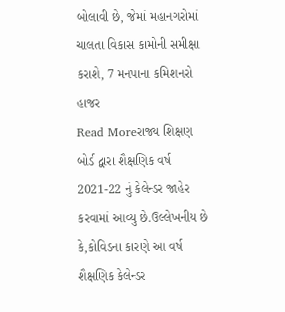બોલાવી છે, જેમાં મહાનગરોમાં ચાલતા વિકાસ કામોની સમીક્ષા કરાશે, 7 મનપાના કમિશનરો હાજર
Read Moreરાજ્ય શિક્ષણ બોર્ડ દ્વારા શૈક્ષણિક વર્ષ 2021-22 નું કેલેન્ડર જાહેર કરવામાં આવ્યુ છે.ઉલ્લેખનીય છે કે,કોવિડના કારણે આ વર્ષ શૈક્ષણિક કેલેન્ડર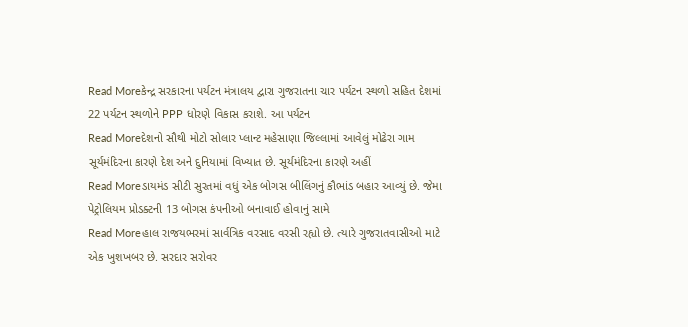Read Moreકેન્દ્ર સરકારના પર્યટન મંત્રાલય દ્વારા ગુજરાતના ચાર પર્યટન સ્થળો સહિત દેશમાં 22 પર્યટન સ્થળોને PPP ધોરણે વિકાસ કરાશે. આ પર્યટન
Read Moreદેશનો સૌથી મોટો સોલાર પ્લાન્ટ મહેસાણા જિલ્લામાં આવેલું મોઢેરા ગામ સૂર્યમંદિરના કારણે દેશ અને દુનિયામાં વિખ્યાત છે. સૂર્યમંદિરના કારણે અહીં
Read Moreડાયમંડ સીટી સુરતમાં વધું એક બોગસ બીલિંગનું કૌભાંડ બહાર આવ્યું છે. જેમા પેટ્રોલિયમ પ્રોડક્ટની 13 બોગસ કંપનીઓ બનાવાઈ હોવાનું સામે
Read Moreહાલ રાજયભરમાં સાર્વત્રિક વરસાદ વરસી રહ્યો છે. ત્યારે ગુજરાતવાસીઓ માટે એક ખુશખબર છે. સરદાર સરોવર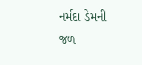નર્મદા ડેમની જળ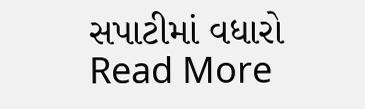સપાટીમાં વધારો
Read More